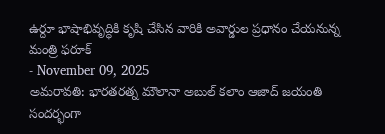ఉర్దూ భాషాభివృద్ధికి కృషి చేసిన వారికి అవార్డుల ప్రధానం చేయనున్న మంత్రి ఫరూక్
- November 09, 2025
అమరావతి: భారతరత్న మౌలానా అబుల్ కలాం ఆజాద్ జయంతి సందర్భంగా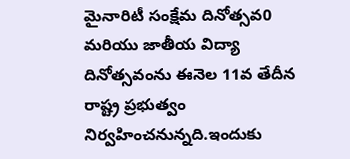మైనారిటీ సంక్షేమ దినోత్సవ0 మరియు జాతీయ విద్యా దినోత్సవంను ఈనెల 11వ తేదీన రాష్ట్ర ప్రభుత్వం నిర్వహించనున్నది.ఇందుకు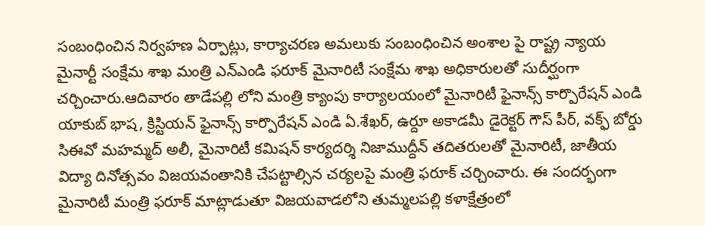సంబంధించిన నిర్వహణ ఏర్పాట్లు, కార్యాచరణ అమలుకు సంబంధించిన అంశాల పై రాష్ట్ర న్యాయ మైనార్టీ సంక్షేమ శాఖ మంత్రి ఎన్ఎండి ఫరూక్ మైనారిటీ సంక్షేమ శాఖ అధికారులతో సుదీర్ఘంగా చర్చించారు.ఆదివారం తాడేపల్లి లోని మంత్రి క్యాంపు కార్యాలయంలో మైనారిటీ ఫైనాన్స్ కార్పొరేషన్ ఎండి యాకుబ్ భాష, క్రిస్టియన్ ఫైనాన్స్ కార్పొరేషన్ ఎండి ఏ.శేఖర్, ఉర్దూ అకాడమీ డైరెక్టర్ గౌస్ పీర్, వక్ఫ్ బోర్డు సిఈవో మహమ్మద్ అలీ, మైనారిటీ కమిషన్ కార్యదర్శి నిజాముద్దీన్ తదితరులతో మైనారిటీ, జాతీయ విద్యా దినోత్సవం విజయవంతానికి చేపట్టాల్సిన చర్యలపై మంత్రి ఫరూక్ చర్చించారు. ఈ సందర్భంగా మైనారిటీ మంత్రి ఫరూక్ మాట్లాడుతూ విజయవాడలోని తుమ్మలపల్లి కళాక్షేత్రంలో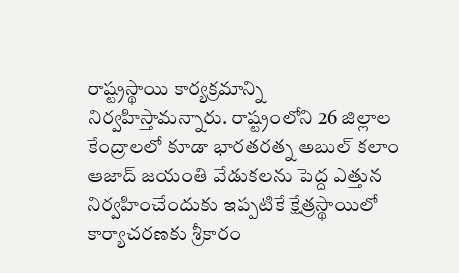రాష్ట్రస్థాయి కార్యక్రమాన్ని నిర్వహిస్తామన్నారు. రాష్ట్రంలోని 26 జిల్లాల కేంద్రాలలో కూడా భారతరత్న అబుల్ కలాం ఆజాద్ జయంతి వేడుకలను పెద్ద ఎత్తున నిర్వహించేందుకు ఇప్పటికే క్షేత్రస్థాయిలో కార్యాచరణకు శ్రీకారం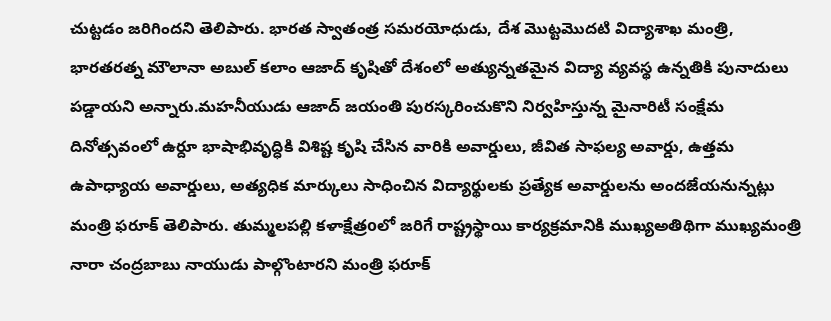చుట్టడం జరిగిందని తెలిపారు. భారత స్వాతంత్ర సమరయోధుడు, దేశ మొట్టమొదటి విద్యాశాఖ మంత్రి, భారతరత్న మౌలానా అబుల్ కలాం ఆజాద్ కృషితో దేశంలో అత్యున్నతమైన విద్యా వ్యవస్థ ఉన్నతికి పునాదులు పడ్డాయని అన్నారు.మహనీయుడు ఆజాద్ జయంతి పురస్కరించుకొని నిర్వహిస్తున్న మైనారిటీ సంక్షేమ దినోత్సవంలో ఉర్దూ భాషాభివృద్ధికి విశిష్ట కృషి చేసిన వారికి అవార్డులు, జీవిత సాఫల్య అవార్డు, ఉత్తమ ఉపాధ్యాయ అవార్డులు, అత్యధిక మార్కులు సాధించిన విద్యార్థులకు ప్రత్యేక అవార్డులను అందజేయనున్నట్లు మంత్రి ఫరూక్ తెలిపారు. తుమ్మలపల్లి కళాక్షేత్రoలో జరిగే రాష్ట్రస్థాయి కార్యక్రమానికి ముఖ్యఅతిథిగా ముఖ్యమంత్రి నారా చంద్రబాబు నాయుడు పాల్గొంటారని మంత్రి ఫరూక్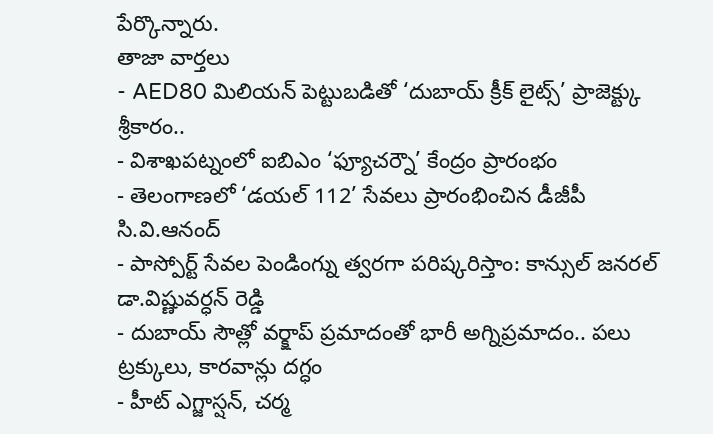పేర్కొన్నారు.
తాజా వార్తలు
- AED80 మిలియన్ పెట్టుబడితో ‘దుబాయ్ క్రీక్ లైట్స్’ ప్రాజెక్ట్కు శ్రీకారం..
- విశాఖపట్నంలో ఐబిఎం ‘ఫ్యూచర్నౌ’ కేంద్రం ప్రారంభం
- తెలంగాణలో ‘డయల్ 112’ సేవలు ప్రారంభించిన డీజీపీ సి.వి.ఆనంద్
- పాస్పోర్ట్ సేవల పెండింగ్ను త్వరగా పరిష్కరిస్తాం: కాన్సుల్ జనరల్ డా.విష్ణువర్ధన్ రెడ్డి
- దుబాయ్ సౌత్లో వర్క్షాప్ ప్రమాదంతో భారీ అగ్నిప్రమాదం.. పలు ట్రక్కులు, కారవాన్లు దగ్ధం
- హీట్ ఎగ్జాస్షన్, చర్మ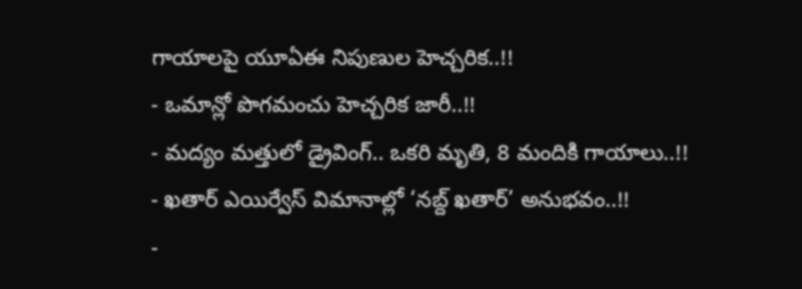గాయాలపై యూఏఈ నిపుణుల హెచ్చరిక..!!
- ఒమాన్లో పొగమంచు హెచ్చరిక జారీ..!!
- మద్యం మత్తులో డ్రైవింగ్.. ఒకరి మృతి, 8 మందికి గాయాలు..!!
- ఖతార్ ఎయిర్వేస్ విమానాల్లో ‘నబ్ద్ ఖతార్’ అనుభవం..!!
-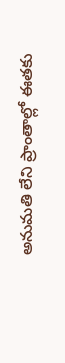అనుమతి లేని ప్రాంతాల్లో ఈతకు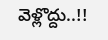వెళ్లొద్దు..!!